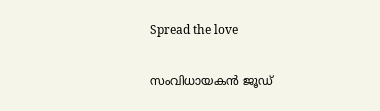Spread the love

സംവിധായകന്‍ ജൂഡ്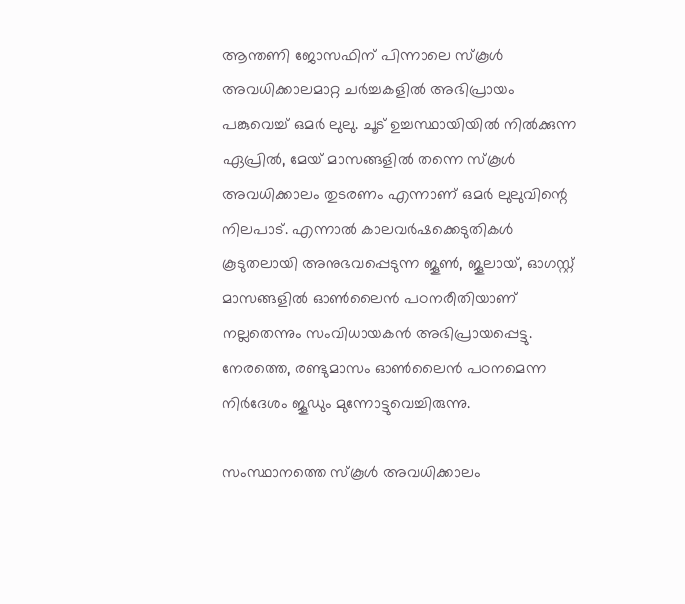ആന്തണി ജോസഫിന് പിന്നാലെ സ്‌കൂള്‍ അവധിക്കാലമാറ്റ ചര്‍ച്ചകളില്‍ അഭിപ്രായം പങ്കുവെച്ച് ഒമര്‍ ലുലു. ചൂട് ഉച്ചസ്ഥായിയില്‍ നില്‍ക്കുന്ന ഏപ്രില്‍, മേയ് മാസങ്ങളില്‍ തന്നെ സ്‌കൂള്‍ അവധിക്കാലം തുടരണം എന്നാണ് ഒമര്‍ ലുലുവിന്റെ നിലപാട്. എന്നാല്‍ കാലവര്‍ഷക്കെടുതികള്‍ കൂടുതലായി അനുഭവപ്പെടുന്ന ജൂണ്‍, ജൂലായ്, ഓഗസ്റ്റ് മാസങ്ങളില്‍ ഓണ്‍ലൈന്‍ പഠനരീതിയാണ് നല്ലതെന്നും സംവിധായകന്‍ അഭിപ്രായപ്പെട്ടു. നേരത്തെ, രണ്ടുമാസം ഓണ്‍ലൈന്‍ പഠനമെന്ന നിര്‍ദേശം ജൂഡും മുന്നോട്ടുവെച്ചിരുന്നു.

സംസ്ഥാനത്തെ സ്‌കൂള്‍ അവധിക്കാലം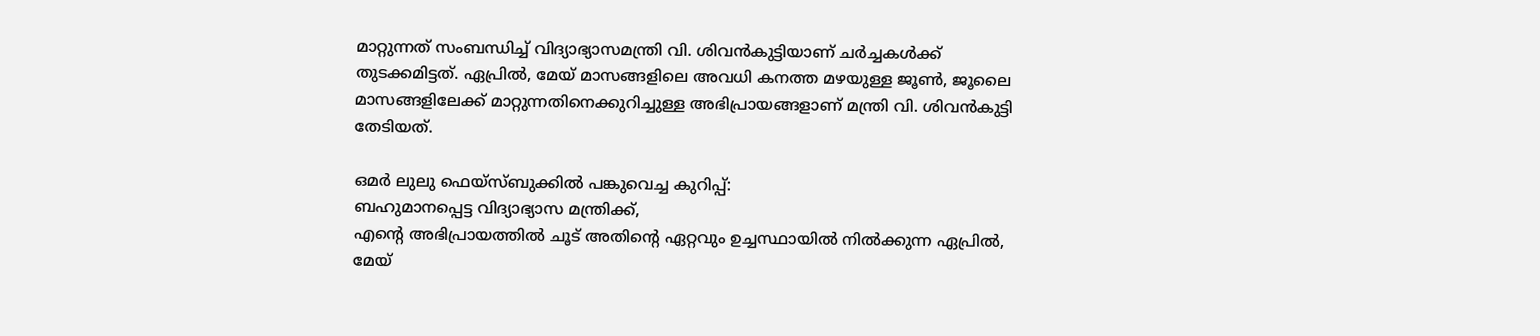മാറ്റുന്നത് സംബന്ധിച്ച് വിദ്യാഭ്യാസമന്ത്രി വി. ശിവന്‍കുട്ടിയാണ് ചര്‍ച്ചകള്‍ക്ക് തുടക്കമിട്ടത്. ഏപ്രില്‍, മേയ് മാസങ്ങളിലെ അവധി കനത്ത മഴയുള്ള ജൂണ്‍, ജൂലൈ മാസങ്ങളിലേക്ക് മാറ്റുന്നതിനെക്കുറിച്ചുള്ള അഭിപ്രായങ്ങളാണ് മന്ത്രി വി. ശിവന്‍കുട്ടി തേടിയത്.

ഒമര്‍ ലുലു ഫെയ്‌സ്ബുക്കില്‍ പങ്കുവെച്ച കുറിപ്പ്:
ബഹുമാനപ്പെട്ട വിദ്യാഭ്യാസ മന്ത്രിക്ക്,
എന്റെ അഭിപ്രായത്തില്‍ ചൂട് അതിന്റെ ഏറ്റവും ഉച്ചസ്ഥായില്‍ നില്‍ക്കുന്ന ഏപ്രില്‍, മേയ്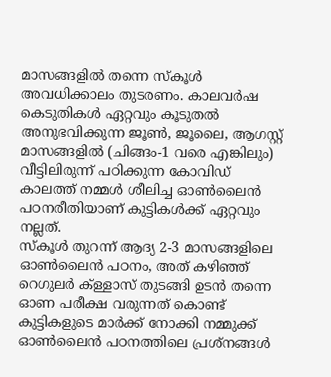മാസങ്ങളില്‍ തന്നെ സ്‌കൂള്‍ അവധിക്കാലം തുടരണം. കാലവര്‍ഷ കെടുതികള്‍ ഏറ്റവും കൂടുതല്‍ അനുഭവിക്കുന്ന ജൂണ്‍, ജൂലൈ, ആഗസ്റ്റ് മാസങ്ങളില്‍ (ചിങ്ങം-1 വരെ എങ്കിലും) വീട്ടിലിരുന്ന് പഠിക്കുന്ന കോവിഡ് കാലത്ത് നമ്മള്‍ ശീലിച്ച ഓണ്‍ലൈന്‍ പഠനരീതിയാണ് കുട്ടികള്‍ക്ക് ഏറ്റവും നല്ലത്.
സ്‌കൂള്‍ തുറന്ന് ആദ്യ 2-3 മാസങ്ങളിലെ ഓണ്‍ലൈന്‍ പഠനം, അത് കഴിഞ്ഞ് റെഗുലര്‍ ക്ള്ളാസ് തുടങ്ങി ഉടന്‍ തന്നെ ഓണ പരീക്ഷ വരുന്നത് കൊണ്ട് കുട്ടികളുടെ മാര്‍ക്ക് നോക്കി നമ്മുക്ക് ഓണ്‍ലൈന്‍ പഠനത്തിലെ പ്രശ്‌നങ്ങള്‍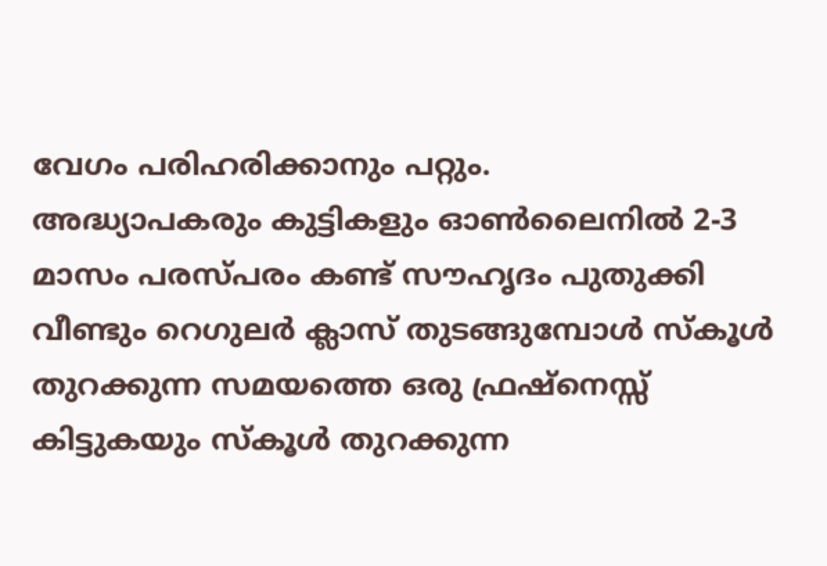വേഗം പരിഹരിക്കാനും പറ്റും.
അദ്ധ്യാപകരും കുട്ടികളും ഓണ്‍ലൈനില്‍ 2-3 മാസം പരസ്പരം കണ്ട് സൗഹൃദം പുതുക്കി വീണ്ടും റെഗുലര്‍ ക്ലാസ് തുടങ്ങുമ്പോള്‍ സ്‌കൂള്‍ തുറക്കുന്ന സമയത്തെ ഒരു ഫ്രഷ്‌നെസ്സ് കിട്ടുകയും സ്‌കൂള്‍ തുറക്കുന്ന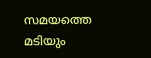സമയത്തെ മടിയും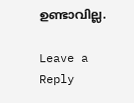ഉണ്ടാവില്ല.

Leave a Reply